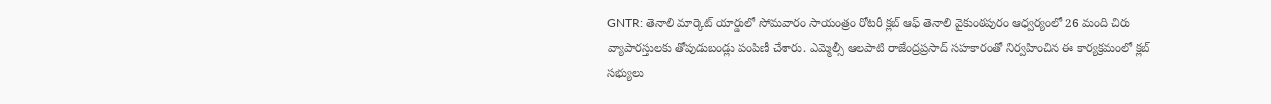GNTR: తెనాలి మార్కెట్ యార్డులో సోమవారం సాయంత్రం రోటరీ క్లబ్ ఆఫ్ తెనాలి వైకుంఠపురం ఆధ్వర్యంలో 26 మంది చిరు వ్యాపారస్తులకు తోపుడుబండ్లు పంపిణీ చేశారు. ఎమ్మెల్సీ ఆలపాటి రాజేంద్రప్రసాద్ సహకారంతో నిర్వహించిన ఈ కార్యక్రమంలో క్లబ్ సభ్యులు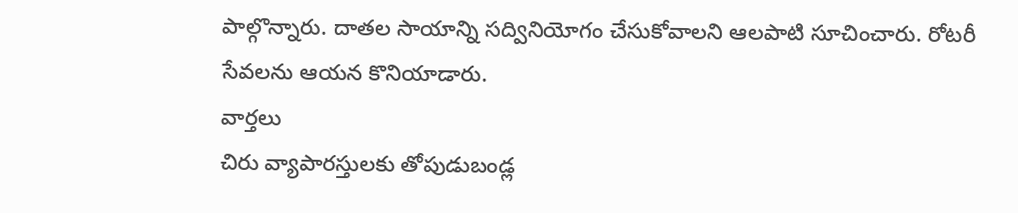పాల్గొన్నారు. దాతల సాయాన్ని సద్వినియోగం చేసుకోవాలని ఆలపాటి సూచించారు. రోటరీ సేవలను ఆయన కొనియాడారు.
వార్తలు
చిరు వ్యాపారస్తులకు తోపుడుబండ్ల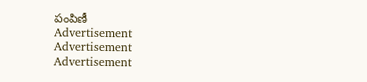పంపిణీ
Advertisement
Advertisement
Advertisement